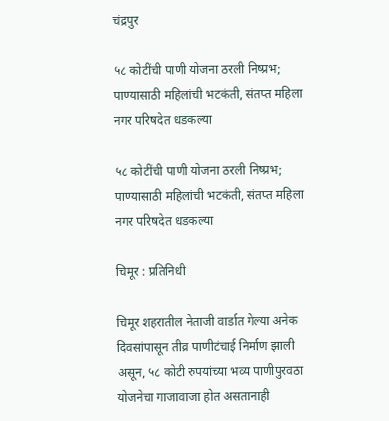चंद्रपुर

५८ कोटींची पाणी योजना ठरली निष्प्रभ; पाण्यासाठी महिलांची भटकंती, संतप्त महिला नगर परिषदेत धडकल्या

५८ कोटींची पाणी योजना ठरली निष्प्रभ; पाण्यासाठी महिलांची भटकंती, संतप्त महिला नगर परिषदेत धडकल्या

चिमूर : प्रतिनिधी

चिमूर शहरातील नेताजी वार्डात गेल्या अनेक दिवसांपासून तीव्र पाणीटंचाई निर्माण झाली असून, ५८ कोटी रुपयांच्या भव्य पाणीपुरवठा योजनेचा गाजावाजा होत असतानाही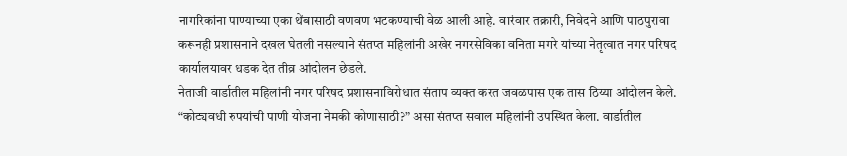नागरिकांना पाण्याच्या एका थेंबासाठी वणवण भटकण्याची वेळ आली आहे. वारंवार तक्रारी, निवेदने आणि पाठपुरावा करूनही प्रशासनाने दखल घेतली नसल्याने संतप्त महिलांनी अखेर नगरसेविका वनिता मगरे यांच्या नेतृत्वात नगर परिषद कार्यालयावर धडक देत तीव्र आंदोलन छेडले.
नेताजी वार्डातील महिलांनी नगर परिषद प्रशासनाविरोधात संताप व्यक्त करत जवळपास एक तास ठिय्या आंदोलन केले. “कोट्यवधी रुपयांची पाणी योजना नेमकी कोणासाठी?” असा संतप्त सवाल महिलांनी उपस्थित केला. वार्डातील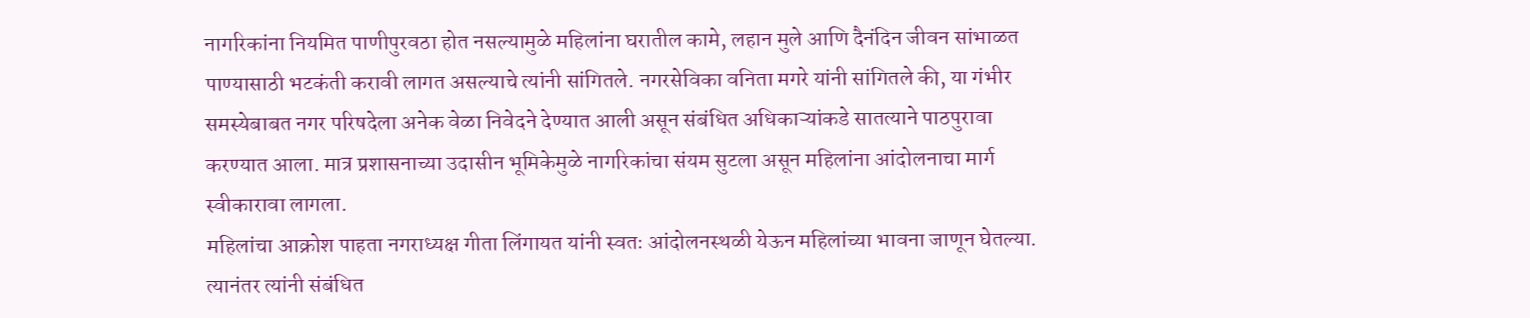नागरिकांना नियमित पाणीपुरवठा होत नसल्यामुळे महिलांना घरातील कामे, लहान मुले आणि दैनंदिन जीवन सांभाळत पाण्यासाठी भटकंती करावी लागत असल्याचे त्यांनी सांगितले. नगरसेविका वनिता मगरे यांनी सांगितले की, या गंभीर समस्येबाबत नगर परिषदेला अनेक वेळा निवेदने देण्यात आली असून संबंधित अधिकाऱ्यांकडे सातत्याने पाठपुरावा करण्यात आला. मात्र प्रशासनाच्या उदासीन भूमिकेमुळे नागरिकांचा संयम सुटला असून महिलांना आंदोलनाचा मार्ग स्वीकारावा लागला.
महिलांचा आक्रोश पाहता नगराध्यक्ष गीता लिंगायत यांनी स्वतः आंदोलनस्थळी येऊन महिलांच्या भावना जाणून घेतल्या. त्यानंतर त्यांनी संबंधित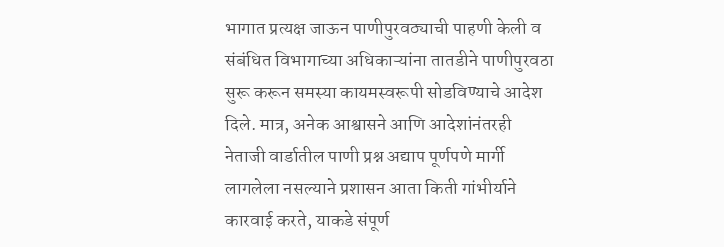भागात प्रत्यक्ष जाऊन पाणीपुरवठ्याची पाहणी केली व संबंधित विभागाच्या अधिकाऱ्यांना तातडीने पाणीपुरवठा सुरू करून समस्या कायमस्वरूपी सोडविण्याचे आदेश दिले. मात्र, अनेक आश्वासने आणि आदेशांनंतरही नेताजी वार्डातील पाणी प्रश्न अद्याप पूर्णपणे मार्गी लागलेला नसल्याने प्रशासन आता किती गांभीर्याने कारवाई करते, याकडे संपूर्ण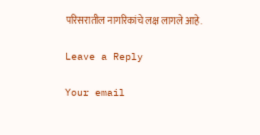परिसरातील नागरिकांचे लक्ष लागले आहे.

Leave a Reply

Your email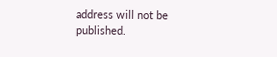address will not be published.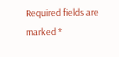Required fields are marked *